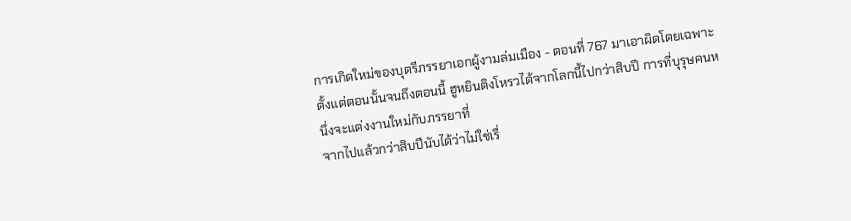การเกิดใหม่ของบุตรีภรรยาเอกผู้งามล่มเมือง - ตอนที่ 767 มาเอาผิดโดยเฉพาะ
ตั้งแต่ตอนนั้นจนถึงตอนนี้ ฮูหยินติงโหรวได้จากโลกนี้ไปกว่าสิบปี การที่บุรุษคนหนึ่งจะแต่งงานใหม่กับภรรยาที่
จากไปแล้วกว่าสิบปีนับได้ว่าไม่ใช่เรื่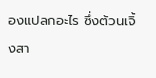องแปลกอะไร ซึ่งต้วนเจิ้งสา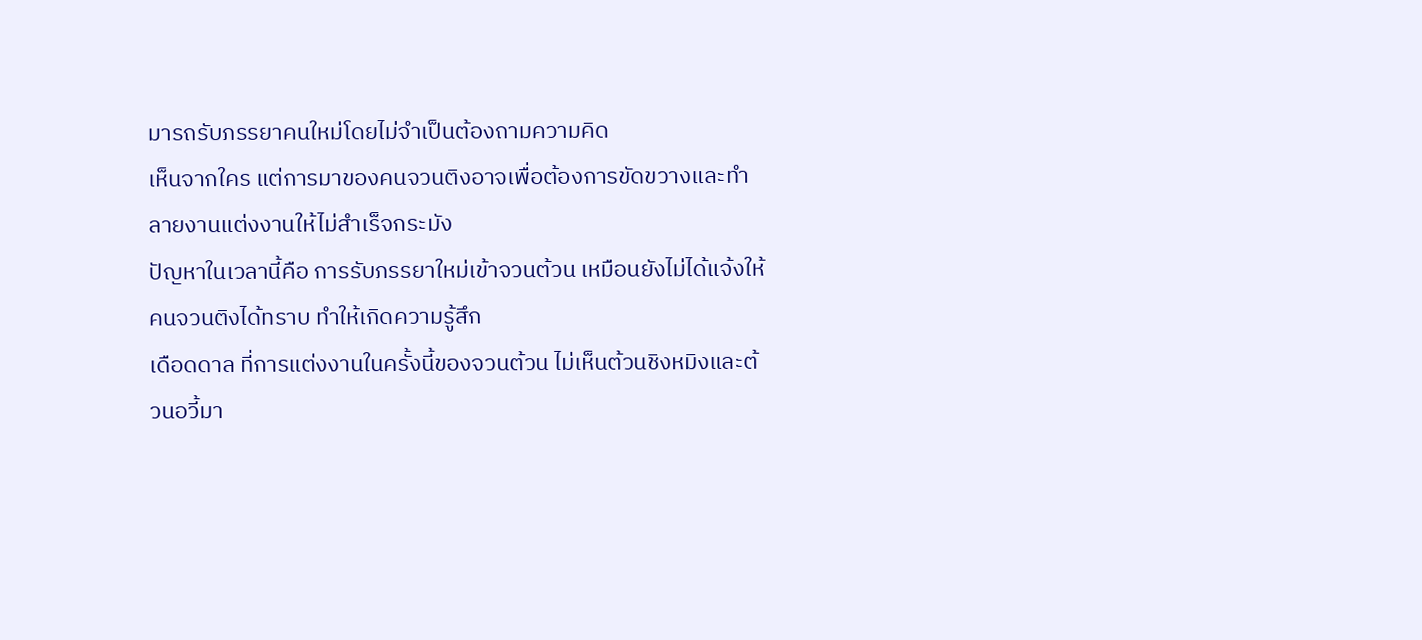มารถรับภรรยาคนใหม่โดยไม่จำเป็นต้องถามความคิด
เห็นจากใคร แต่การมาของคนจวนติงอาจเพื่อต้องการขัดขวางและทำลายงานแต่งงานให้ไม่สำเร็จกระมัง
ปัญหาในเวลานี้คือ การรับภรรยาใหม่เข้าจวนต้วน เหมือนยังไม่ได้แจ้งให้คนจวนติงได้ทราบ ทำให้เกิดความรู้สึก
เดือดดาล ที่การแต่งงานในครั้งนี้ของจวนต้วน ไม่เห็นต้วนชิงหมิงและต้วนอวี้มา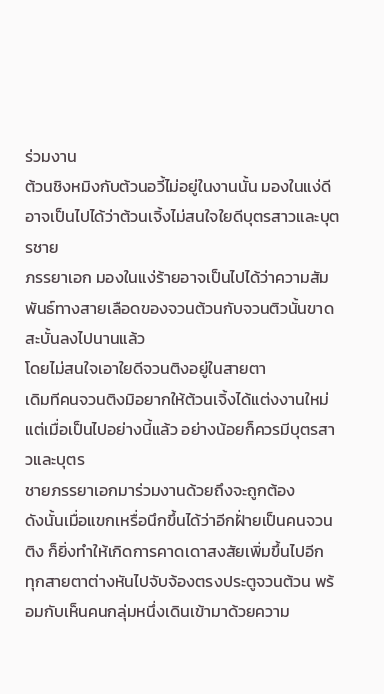ร่วมงาน
ต้วนชิงหมิงกับต้วนอวี้ไม่อยู่ในงานนั้น มองในแง่ดีอาจเป็นไปได้ว่าต้วนเจิ้งไม่สนใจใยดีบุตรสาวและบุตรชาย
ภรรยาเอก มองในแง่ร้ายอาจเป็นไปได้ว่าความสัมพันธ์ทางสายเลือดของจวนต้วนกับจวนติวนั้นขาดสะบั้นลงไปนานแล้ว
โดยไม่สนใจเอาใยดีจวนติงอยู่ในสายตา
เดิมทีคนจวนติงมิอยากให้ต้วนเจิ้งได้แต่งงานใหม่ แต่เมื่อเป็นไปอย่างนี้แล้ว อย่างน้อยก็ควรมีบุตรสาวและบุตร
ชายภรรยาเอกมาร่วมงานด้วยถึงจะถูกต้อง
ดังนั้นเมื่อแขกเหรื่อนึกขึ้นได้ว่าอีกฝั่ายเป็นคนจวนติง ก็ยิ่งทำให้เกิดการคาดเดาสงสัยเพิ่มขึ้นไปอีก
ทุกสายตาต่างหันไปจับจ้องตรงประตูจวนต้วน พร้อมกับเห็นคนกลุ่มหนึ่งเดินเข้ามาด้วยความ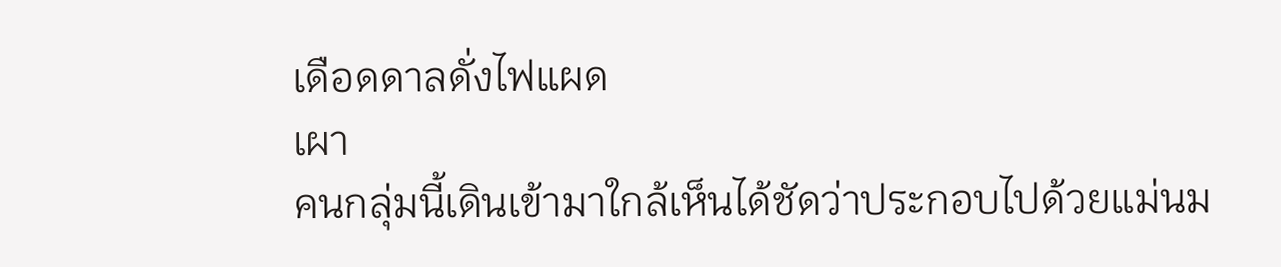เดือดดาลดั่งไฟแผด
เผา
คนกลุ่มนี้เดินเข้ามาใกล้เห็นได้ชัดว่าประกอบไปด้วยแม่นม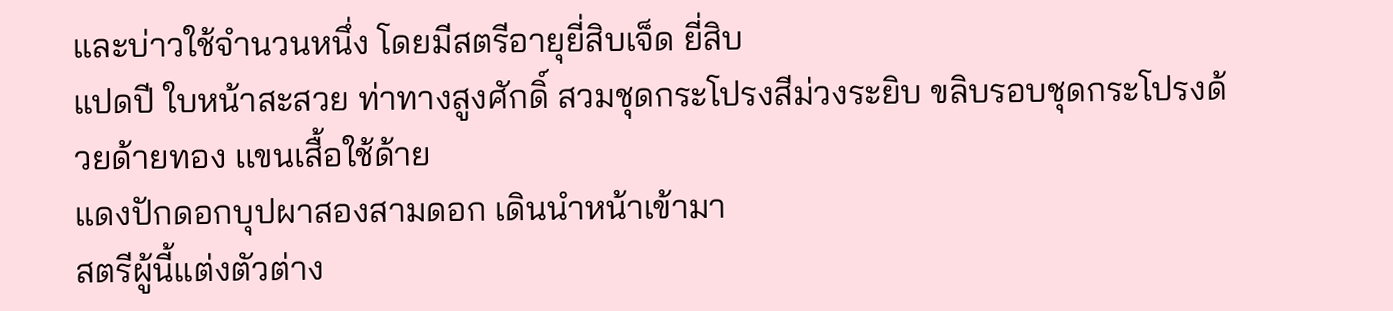และบ่าวใช้จำนวนหนึ่ง โดยมีสตรีอายุยี่สิบเจ็ด ยี่สิบ
แปดปี ใบหน้าสะสวย ท่าทางสูงศักดิ์ สวมชุดกระโปรงสีม่วงระยิบ ขลิบรอบชุดกระโปรงด้วยด้ายทอง เเขนเสื้อใช้ด้าย
แดงปักดอกบุปผาสองสามดอก เดินนำหน้าเข้ามา
สตรีผู้นี้แต่งตัวต่าง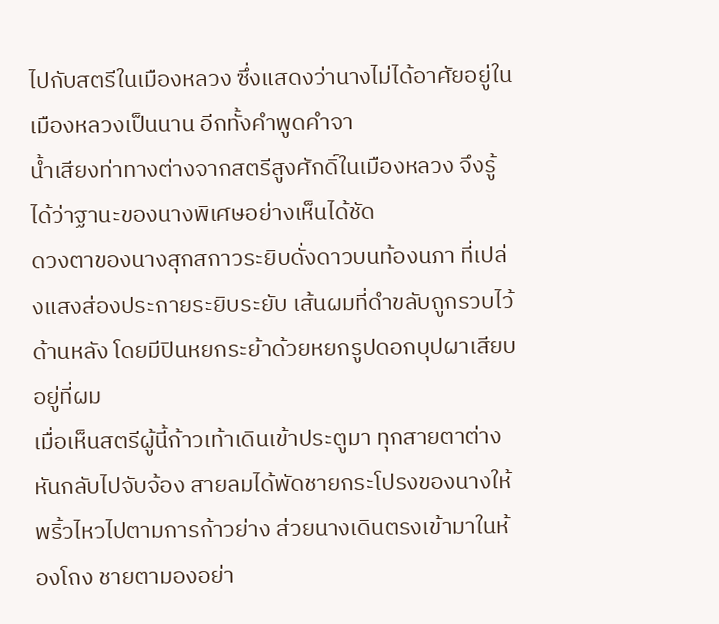ไปกับสตรีในเมืองหลวง ซึ่งแสดงว่านางไม่ได้อาศัยอยู่ในเมืองหลวงเป็นนาน อีกทั้งคำพูดคำจา
นํ้าเสียงท่าทางต่างจากสตรีสูงศักดิ์ในเมืองหลวง จึงรู้ได้ว่าฐานะของนางพิเศษอย่างเห็นได้ชัด
ดวงตาของนางสุกสกาวระยิบดั่งดาวบนท้องนภา ที่เปล่งแสงส่องประกายระยิบระยับ เส้นผมที่ดำขลับถูกรวบไว้
ด้านหลัง โดยมีปินหยกระย้าด้วยหยกรูปดอกบุปผาเสียบอยู่ที่ผม
เมื่อเห็นสตรีผู้นี้ก้าวเท้าเดินเข้าประตูมา ทุกสายตาต่างหันกลับไปจับจ้อง สายลมได้พัดชายกระโปรงของนางให้
พริ้วไหวไปตามการก้าวย่าง ส่วยนางเดินตรงเข้ามาในห้องโถง ชายตามองอย่า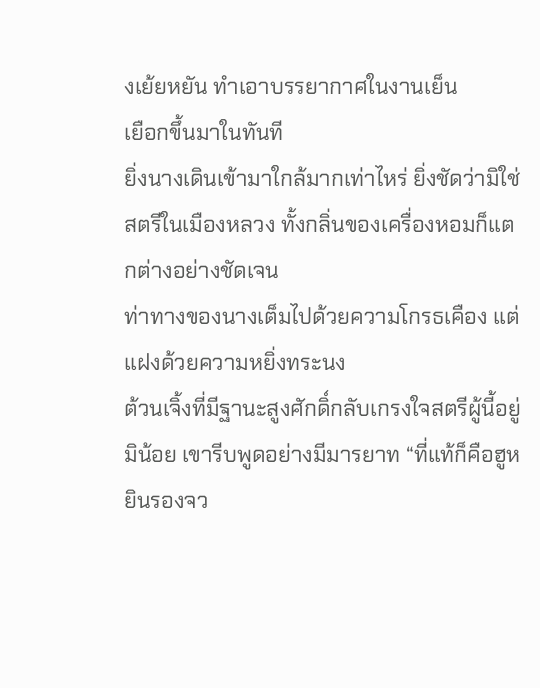งเย้ยหยัน ทำเอาบรรยากาศในงานเย็น
เยือกขึ้นมาในทันที
ยิ่งนางเดินเข้ามาใกล้มากเท่าไหร่ ยิ่งชัดว่ามิใช่สตรีในเมืองหลวง ทั้งกลิ่นของเครื่องหอมก็แตกต่างอย่างชัดเจน
ท่าทางของนางเต็มไปด้วยความโกรธเคือง แต่แฝงด้วยความหยิ่งทระนง
ต้วนเจิ้งที่มีฐานะสูงศักดิ์กลับเกรงใจสตรีผู้นี้อยู่มิน้อย เขารีบพูดอย่างมีมารยาท “ที่แท้ก็คือฮูหยินรองจว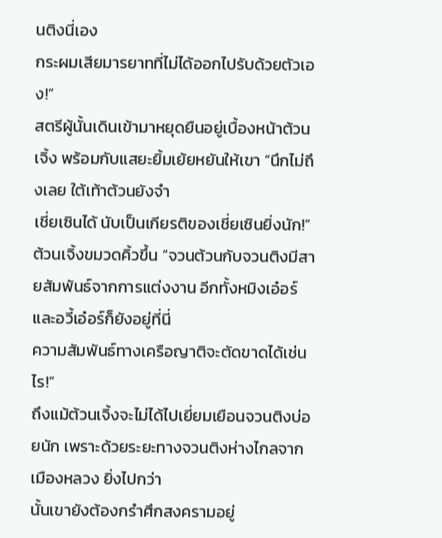นติงนี่เอง
กระผมเสียมารยาทที่ไม่ได้ออกไปรับด้วยตัวเอง!”
สตรีผู้นั้นเดินเข้ามาหยุดยืนอยู่เบื้องหน้าต้วนเจิ้ง พร้อมกับแสยะยิ้มเย้ยหยันให้เขา “นึกไม่ถึงเลย ใต้เท้าต้วนยังจำ
เชี่ยเซินได้ นับเป็นเกียรติของเชี่ยเซินยิ่งนัก!”
ต้วนเจิ้งขมวดคิ้วขึ้น “จวนต้วนกับจวนติงมีสายสัมพันธ์จากการแต่งงาน อีกทั้งหมิงเอ๋อร์และอวี้เอ๋อร์ก็ยังอยู่ที่นี่
ความสัมพันธ์ทางเครือญาติจะตัดขาดได้เช่นไร!”
ถึงแม้ต้วนเจิ้งจะไม่ได้ไปเยี่ยมเยือนจวนติงบ่อยนัก เพราะด้วยระยะทางจวนติงห่างไกลจากเมืองหลวง ยิ่งไปกว่า
นั้นเขายังต้องกรำศึกสงครามอยู่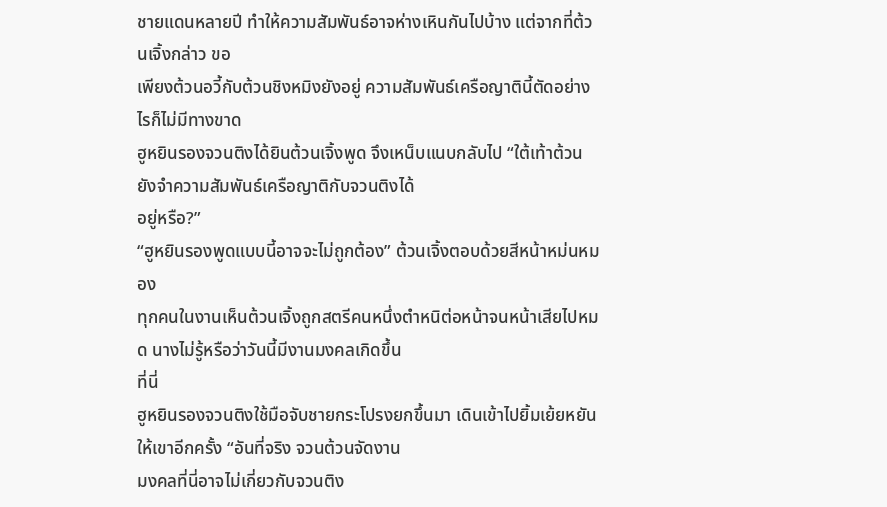ชายแดนหลายปี ทำให้ความสัมพันธ์อาจห่างเหินกันไปบ้าง แต่จากที่ต้วนเจิ้งกล่าว ขอ
เพียงต้วนอวี้กับต้วนชิงหมิงยังอยู่ ความสัมพันธ์เครือญาตินี้ตัดอย่างไรก็ไม่มีทางขาด
ฮูหยินรองจวนติงได้ยินต้วนเจิ้งพูด จึงเหน็บแนบกลับไป “ใต้เท้าต้วนยังจำความสัมพันธ์เครือญาติกับจวนติงได้
อยู่หรือ?”
“ฮูหยินรองพูดแบบนี้อาจจะไม่ถูกต้อง” ต้วนเจิ้งตอบด้วยสีหน้าหม่นหมอง
ทุกคนในงานเห็นต้วนเจิ้งถูกสตรีคนหนึ่งตำหนิต่อหน้าจนหน้าเสียไปหมด นางไม่รู้หรือว่าวันนี้มีงานมงคลเกิดขึ้น
ที่นี่
ฮูหยินรองจวนติงใช้มือจับชายกระโปรงยกขึ้นมา เดินเข้าไปยิ้มเย้ยหยันให้เขาอีกครั้ง “อันที่จริง จวนต้วนจัดงาน
มงคลที่นี่อาจไม่เกี่ยวกับจวนติง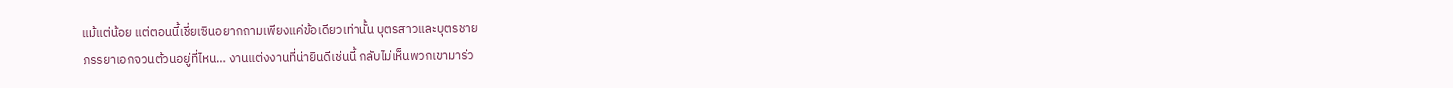แม้แต่น้อย แต่ตอนนี้เชี่ยเซินอยากถามเพียงแค่ข้อเดียวเท่านั้น บุตรสาวและบุตรชาย
ภรรยาเอกจวนต้วนอยู่ที่ไหน… งานแต่งงานที่น่ายินดีเช่นนี้ กลับไม่เห็นพวกเขามาร่ว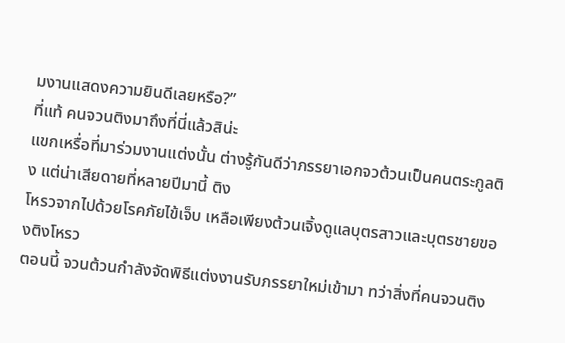มงานแสดงความยินดีเลยหรือ?”
ที่แท้ คนจวนติงมาถึงที่นี่แล้วสิน่ะ
แขกเหรื่อที่มาร่วมงานแต่งนั้น ต่างรู้กันดีว่าภรรยาเอกจวต้วนเป็นคนตระกูลติง แต่น่าเสียดายที่หลายปีมานี้ ติง
โหรวจากไปด้วยโรคภัยไข้เจ็บ เหลือเพียงต้วนเจิ้งดูแลบุตรสาวและบุตรชายของติงโหรว
ตอนนี้ จวนต้วนกำลังจัดพิธีแต่งงานรับภรรยาใหม่เข้ามา ทว่าสิ่งที่คนจวนติง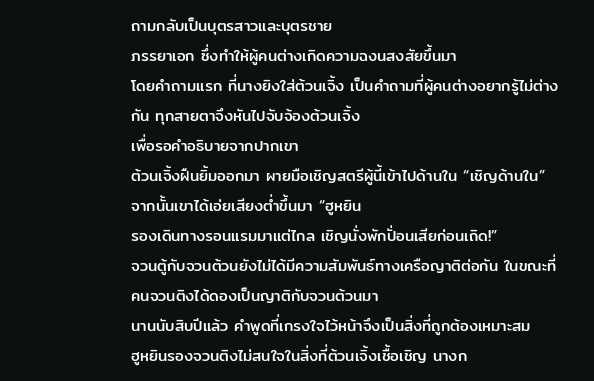ถามกลับเป็นบุตรสาวและบุตรชาย
ภรรยาเอก ซึ่งทำให้ผู้คนต่างเกิดความฉงนสงสัยขึ้นมา
โดยคำถามแรก ที่นางยิงใส่ต้วนเจิ้ง เป็นคำถามที่ผู้คนต่างอยากรู้ไม่ต่างกัน ทุกสายตาจึงหันไปจับจ้องต้วนเจิ้ง
เพื่อรอคำอธิบายจากปากเขา
ต้วนเจิ้งฝืนยิ้มออกมา ผายมือเชิญสตรีผู้นี้เข้าไปด้านใน “เชิญด้านใน” จากนั้นเขาได้เอ่ยเสียงตํ่าขึ้นมา “ฮูหยิน
รองเดินทางรอนแรมมาแต่ไกล เชิญนั่งพักปั่อนเสียก่อนเถิด!”
จวนตู้กับจวนต้วนยังไม่ได้มีความสัมพันธ์ทางเครือญาติต่อกัน ในขณะที่คนจวนติงได้ดองเป็นญาติกับจวนต้วนมา
นานนับสิบปีแล้ว คำพูดที่เกรงใจไว้หน้าจึงเป็นสิ่งที่ถูกต้องเหมาะสม
ฮูหยินรองจวนติงไม่สนใจในสิ่งที่ต้วนเจิ้งเชื้อเชิญ นางก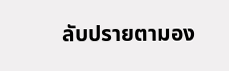ลับปรายตามอง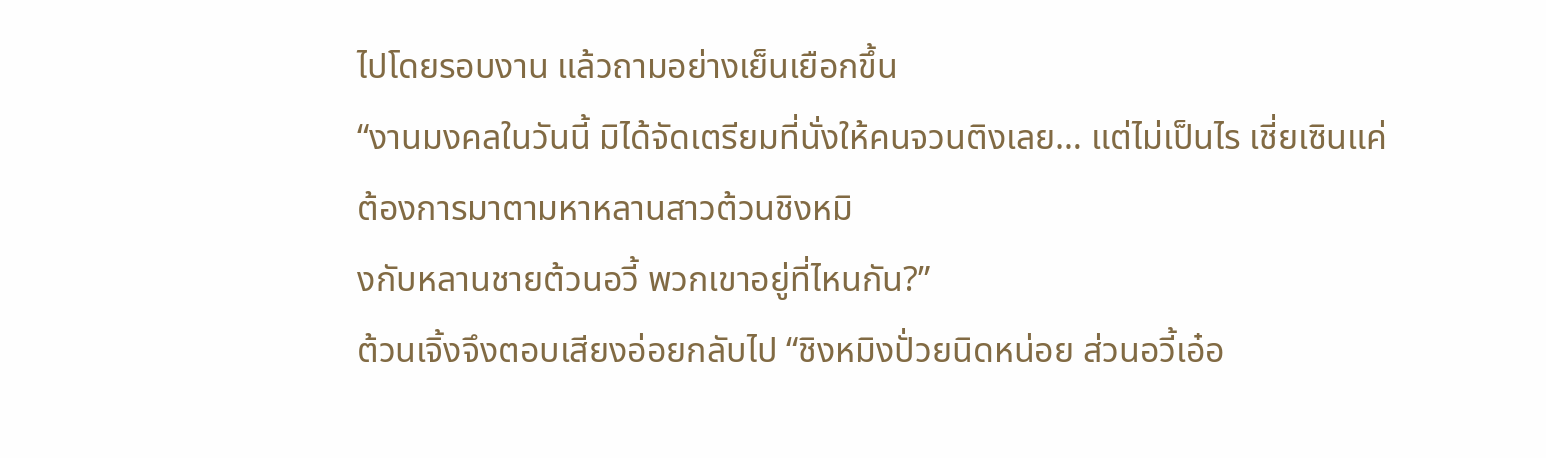ไปโดยรอบงาน แล้วถามอย่างเย็นเยือกขึ้น
“งานมงคลในวันนี้ มิได้จัดเตรียมที่นั่งให้คนจวนติงเลย… แต่ไม่เป็นไร เชี่ยเซินแค่ต้องการมาตามหาหลานสาวต้วนชิงหมิ
งกับหลานชายต้วนอวี้ พวกเขาอยู่ที่ไหนกัน?”
ต้วนเจิ้งจึงตอบเสียงอ่อยกลับไป “ชิงหมิงปั่วยนิดหน่อย ส่วนอวี้เอ๋อ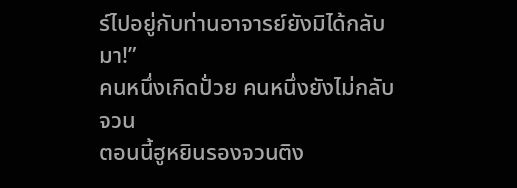ร์ไปอยู่กับท่านอาจารย์ยังมิได้กลับมา!”
คนหนึ่งเกิดปั่วย คนหนึ่งยังไม่กลับจวน
ตอนนี้ฮูหยินรองจวนติง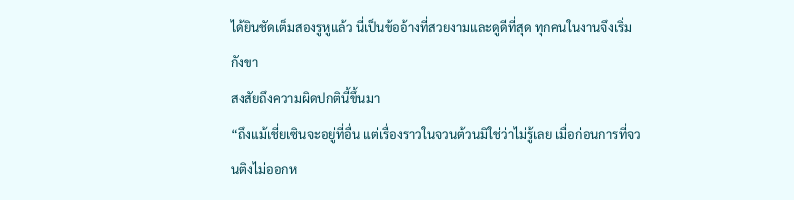ได้ยินชัดเต็มสองรูหูแล้ว นี่เป็นข้ออ้างที่สวยงามและดูดีที่สุด ทุกคนในงานจึงเริ่มกังขา
สงสัยถึงความผิดปกตินี้ขึ้นมา
“ถึงแม้เชี่ยเซินจะอยู่ที่อื่น แต่เรื่องราวในจวนต้วนมิใช่ว่าไม่รู้เลย เมื่อก่อนการที่จวนติงไม่ออกห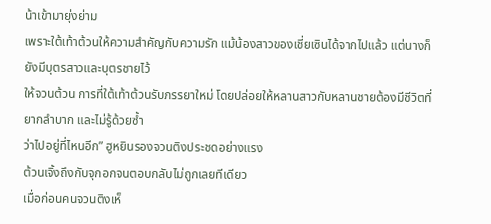น้าเข้ามายุ่งย่าม
เพราะใต้เท้าต้วนให้ความสำคัญกับความรัก แม้น้องสาวของเชี่ยเซินได้จากไปแล้ว แต่นางก็ยังมีบุตรสาวและบุตรชายไว้
ให้จวนต้วน การที่ใต้เท้าต้วนรับภรรยาใหม่ โดยปล่อยให้หลานสาวกับหลานชายต้องมีชีวิตที่ยากลำบาก และไม่รู้ด้วยซํ้า
ว่าไปอยู่ที่ไหนอีก” ฮูหยินรองจวนติงประชดอย่างแรง
ต้วนเจิ้งถึงกับจุกอกจนตอบกลับไม่ถูกเลยทีเดียว
เมื่อก่อนคนจวนติงเห็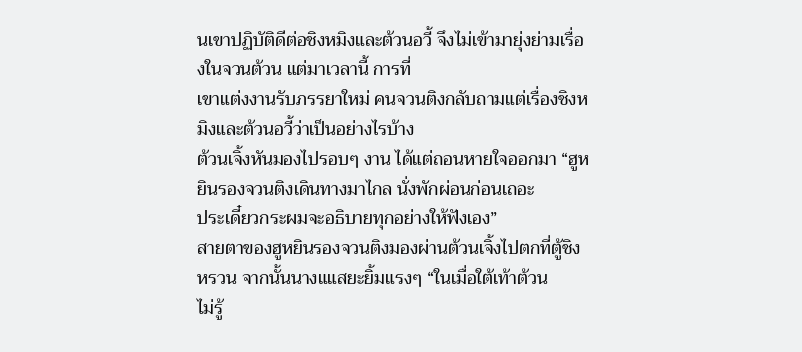นเขาปฏิบัติดีต่อชิงหมิงและต้วนอวี้ จึงไม่เข้ามายุ่งย่ามเรื่องในจวนต้วน แต่มาเวลานี้ การที่
เขาแต่งงานรับภรรยาใหม่ คนจวนติงกลับถามแต่เรื่องชิงหมิงและต้วนอวี้ว่าเป็นอย่างไรบ้าง
ต้วนเจิ้งหันมองไปรอบๆ งาน ได้แต่ถอนหายใจออกมา “ฮูหยินรองจวนติงเดินทางมาไกล นั่งพักผ่อนก่อนเถอะ
ประเดี๋ยวกระผมจะอธิบายทุกอย่างให้ฟังเอง”
สายตาของฮูหยินรองจวนติงมองผ่านต้วนเจิ้งไปตกที่ตู้ชิงหรวน จากนั้นนางแแสยะยิ้มแรงๆ “ในเมื่อใต้เท้าต้วน
ไม่รู้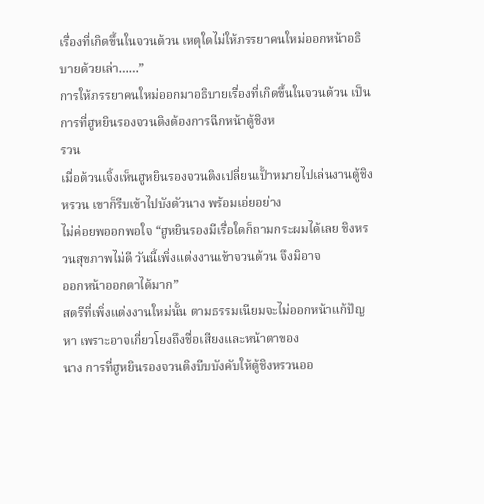เรื่องที่เกิดขึ้นในจวนต้วน เหตุใดไม่ให้ภรรยาคนใหม่ออกหน้าอธิบายด้วยเล่า……”
การให้ภรรยาคนใหม่ออกมาอธิบายเรื่องที่เกิดขึ้นในจวนต้วน เป็นการที่ฮูหยินรองจวนติงต้องการฉีกหน้าตู้ชิงห
รวน
เมื่อต้วนเจิ้งเห็นฮูหยินรองจวนติงเปลี่ยนเปั้าหมายไปเล่นงานตู้ชิงหรวน เขาก็รีบเข้าไปบังตัวนาง พร้อมเอ่ยอย่าง
ไม่ค่อยพออกพอใจ “ฮูหยินรองมีเรื่อใดก็ถามกระผมได้เลย ชิงหรวนสุขภาพไม่ดี วันนี้เพิ่งแต่งงานเข้าจวนต้วน จึงมิอาจ
ออกหน้าออกตาได้มาก”
สตรีที่เพิ่งแต่งงานใหม่นั้น ตามธรรมเนียมจะไม่ออกหน้าแก้ปัญหา เพราะอาจเกี่ยวโยงถึงชื่อเสียงและหน้าตาของ
นาง การที่ฮูหยินรองจวนติงบีบบังคับให้ตู้ชิงหรวนออ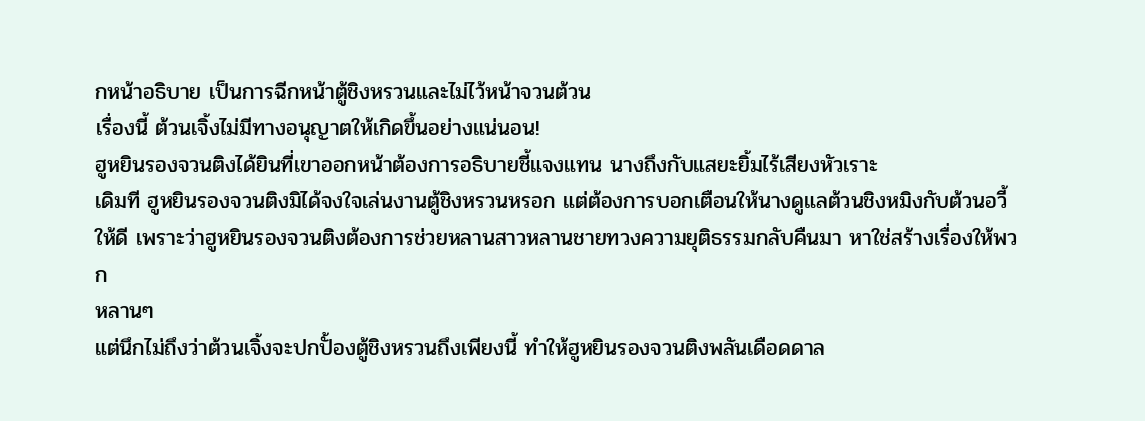กหน้าอธิบาย เป็นการฉีกหน้าตู้ชิงหรวนและไม่ไว้หน้าจวนต้วน
เรื่องนี้ ต้วนเจิ้งไม่มีทางอนุญาตให้เกิดขึ้นอย่างแน่นอน!
ฮูหยินรองจวนติงได้ยินที่เขาออกหน้าต้องการอธิบายชี้แจงแทน นางถึงกับแสยะยิ้มไร้เสียงหัวเราะ
เดิมที ฮูหยินรองจวนติงมิได้จงใจเล่นงานตู้ชิงหรวนหรอก แต่ต้องการบอกเตือนให้นางดูแลต้วนชิงหมิงกับต้วนอวี้
ให้ดี เพราะว่าฮูหยินรองจวนติงต้องการช่วยหลานสาวหลานชายทวงความยุติธรรมกลับคืนมา หาใช่สร้างเรื่องให้พวก
หลานๆ
แต่นึกไม่ถึงว่าต้วนเจิ้งจะปกปั้องตู้ชิงหรวนถึงเพียงนี้ ทำให้ฮูหยินรองจวนติงพลันเดือดดาล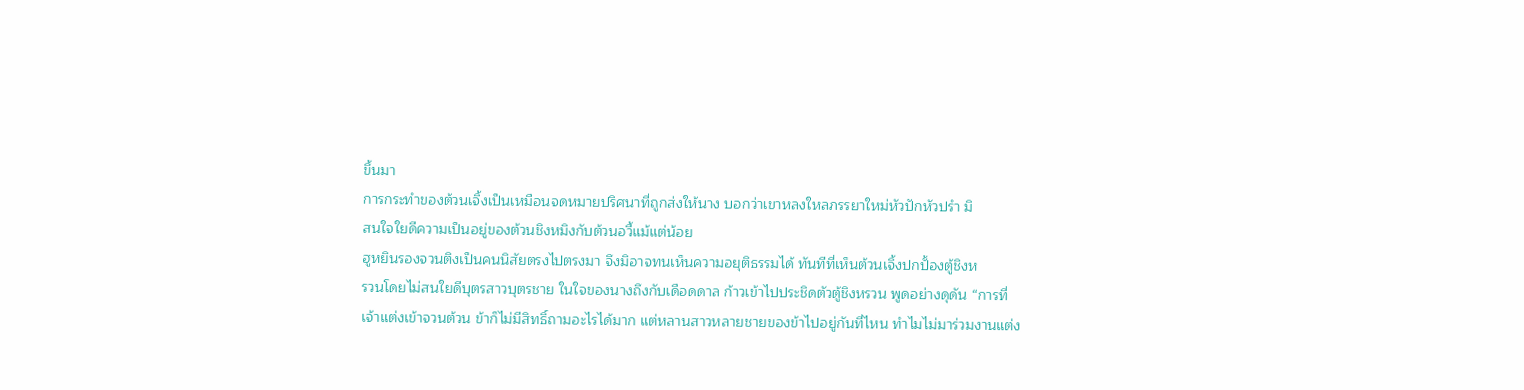ขึ้นมา
การกระทำของต้วนเจิ้งเป็นเหมือนจดหมายปริศนาที่ถูกส่งให้นาง บอกว่าเขาหลงใหลภรรยาใหม่หัวปักหัวปรำ มิ
สนใจใยดีความเป็นอยู่ของต้วนชิงหมิงกับต้วนอวี้แม้แต่น้อย
ฮูหยินรองจวนติงเป็นคนนิสัยตรงไปตรงมา จึงมิอาจทนเห็นความอยุติธรรมได้ ทันทีที่เห็นต้วนเจิ้งปกปั้องตู้ชิงห
รวนโดยไม่สนใยดีบุตรสาวบุตรชาย ในใจของนางถึงกับเดือดดาล ก้าวเข้าไปประชิดตัวตู้ชิงหรวน พูดอย่างดุดัน “การที่
เจ้าแต่งเข้าจวนต้วน ข้าก็ไม่มีสิทธิ์ถามอะไรได้มาก แต่หลานสาวหลายชายของข้าไปอยู่กันที่ไหน ทำไมไม่มาร่วมงานแต่ง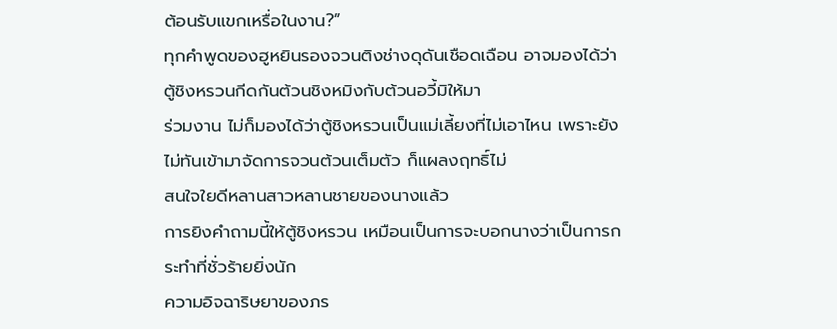ต้อนรับแขกเหรื่อในงาน?”
ทุกคำพูดของฮูหยินรองจวนติงช่างดุดันเชือดเฉือน อาจมองได้ว่าตู้ชิงหรวนกีดกันต้วนชิงหมิงกับต้วนอวี้มิให้มา
ร่วมงาน ไม่ก็มองได้ว่าตู้ชิงหรวนเป็นแม่เลี้ยงที่ไม่เอาไหน เพราะยังไม่ทันเข้ามาจัดการจวนต้วนเต็มตัว ก็แผลงฤทธิ์ไม่
สนใจใยดีหลานสาวหลานชายของนางแล้ว
การยิงคำถามนี้ให้ตู้ชิงหรวน เหมือนเป็นการจะบอกนางว่าเป็นการกระทำที่ชั่วร้ายยิ่งนัก
ความอิจฉาริษยาของภร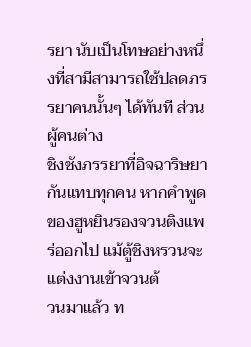รยา นับเป็นโทษอย่างหนึ่งที่สามีสามารถใช้ปลดภรรยาคนนั้นๆ ได้ทันที ส่วนผู้คนต่าง
ชิงชังภรรยาที่อิจฉาริษยากันแทบทุกคน หากคำพูดของฮูหยินรองจวนติงแพร่ออกไป แม้ตู้ชิงหรวนจะแต่งงานเข้าจวนต้
วนมาแล้ว ท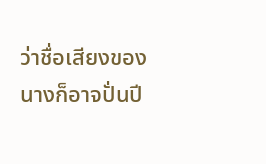ว่าชื่อเสียงของนางก็อาจปั่นปี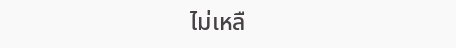ไม่เหลื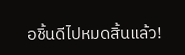อชิ้นดีไปหมดสิ้นแล้ว!